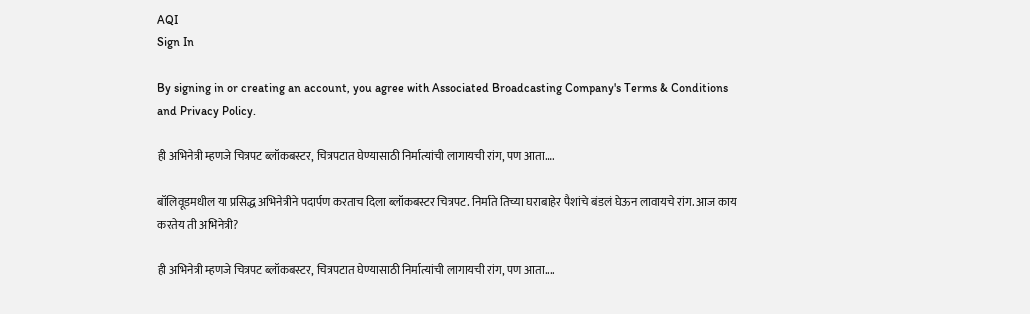AQI
Sign In

By signing in or creating an account, you agree with Associated Broadcasting Company's Terms & Conditions and Privacy Policy.

ही अभिनेत्री म्हणजे चित्रपट ब्लॉकबस्टर, चित्रपटात घेण्यासाठी निर्मात्यांची लागायची रांग, पण आता….

बॉलिवूडमधील या प्रसिद्ध अभिनेत्रीने पदार्पण करताच दिला ब्लॉकबस्टर चित्रपट. निर्माते तिच्या घराबाहेर पैशांचे बंडलं घेऊन लावायचे रांग. आज काय करतेय ती अभिनेत्री?

ही अभिनेत्री म्हणजे चित्रपट ब्लॉकबस्टर, चित्रपटात घेण्यासाठी निर्मात्यांची लागायची रांग, पण आता....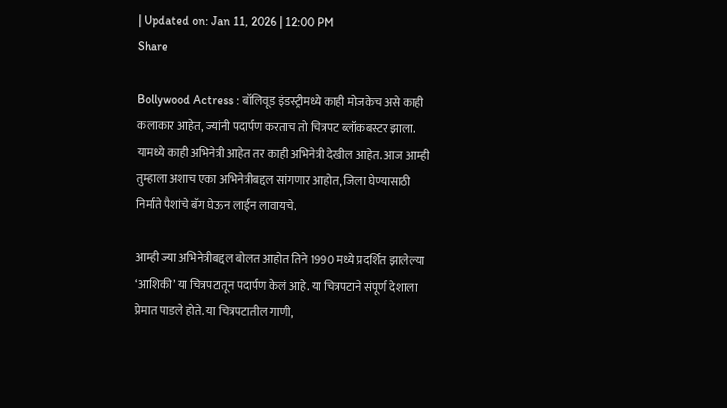| Updated on: Jan 11, 2026 | 12:00 PM
Share

Bollywood Actress : बॉलिवूड इंडस्ट्रीमध्ये काही मोजकेच असे काही कलाकार आहेत, ज्यांनी पदार्पण करताच तो चित्रपट ब्लॉकबस्टर झाला. यामध्ये काही अभिनेत्री आहेत तर काही अभिनेत्री देखील आहेत. आज आम्ही तुम्हाला अशाच एका अभिनेत्रीबद्दल सांगणार आहोत, जिला घेण्यासाठी निर्माते पैशांचे बॅग घेऊन लाईन लावायचे.

आम्ही ज्या अभिनेत्रीबद्दल बोलत आहोत तिने 1990 मध्ये प्रदर्शित झालेल्या ‘आशिकी’ या चित्रपटातून पदार्पण केलं आहे. या चित्रपटाने संपूर्ण देशाला प्रेमात पाडले होते. या चित्रपटातील गाणी,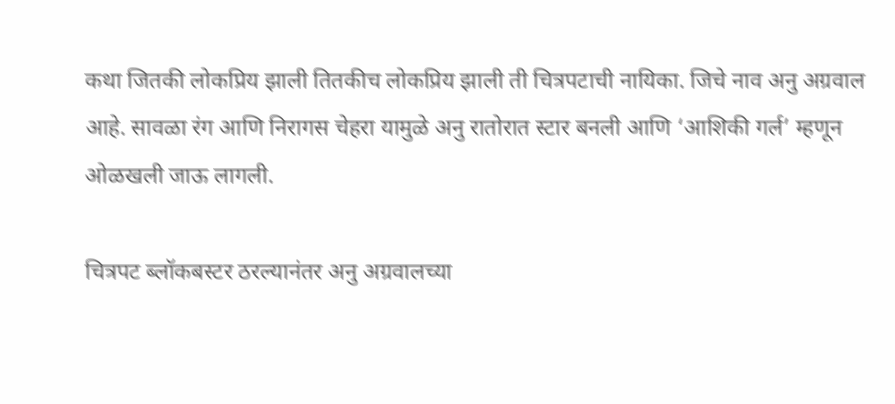कथा जितकी लोकप्रिय झाली तितकीच लोकप्रिय झाली ती चित्रपटाची नायिका. जिचे नाव अनु अग्रवाल आहे. सावळा रंग आणि निरागस चेहरा यामुळे अनु रातोरात स्टार बनली आणि ‘आशिकी गर्ल’ म्हणून ओळखली जाऊ लागली.

चित्रपट ब्लॉकबस्टर ठरल्यानंतर अनु अग्रवालच्या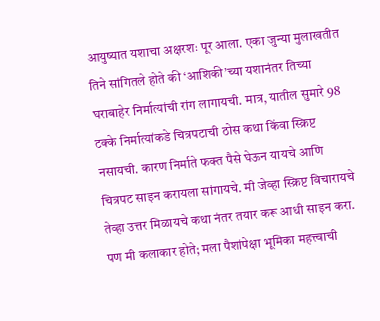आयुष्यात यशाचा अक्षरशः पूर आला. एका जुन्या मुलाखतीत तिने सांगितले होते की ‘आशिकी’च्या यशानंतर तिच्या घराबाहेर निर्मात्यांची रांग लागायची. मात्र, यातील सुमारे 98 टक्के निर्मात्यांकडे चित्रपटाची ठोस कथा किंवा स्क्रिप्ट नसायची. कारण निर्माते फक्त पैसे घेऊन यायचे आणि चित्रपट साइन करायला सांगायचे. मी जेव्हा स्क्रिप्ट विचारायचे तेव्हा उत्तर मिळायचे कथा नंतर तयार करू आधी साइन करा. पण मी कलाकार होते; मला पैशांपेक्षा भूमिका महत्त्वाची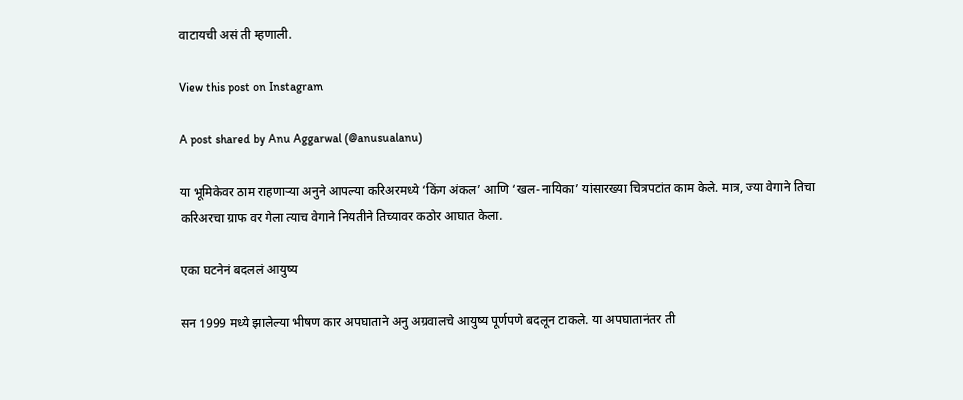वाटायची असं ती म्हणाली.

View this post on Instagram

A post shared by Anu Aggarwal (@anusualanu)

या भूमिकेवर ठाम राहणाऱ्या अनुने आपल्या करिअरमध्ये ‘किंग अंकल’ आणि ‘खल-नायिका’ यांसारख्या चित्रपटांत काम केले. मात्र, ज्या वेगाने तिचा करिअरचा ग्राफ वर गेला त्याच वेगाने नियतीने तिच्यावर कठोर आघात केला.

एका घटनेनं बदललं आयुष्य

सन 1999 मध्ये झालेल्या भीषण कार अपघाताने अनु अग्रवालचे आयुष्य पूर्णपणे बदलून टाकले. या अपघातानंतर ती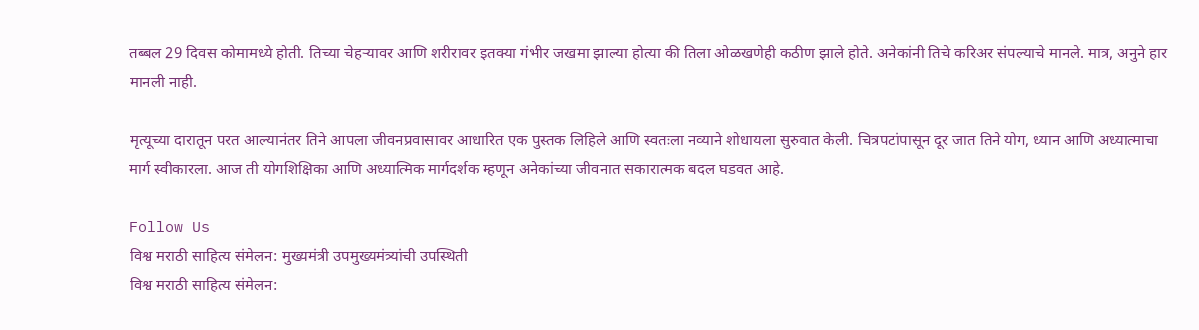तब्बल 29 दिवस कोमामध्ये होती. तिच्या चेहऱ्यावर आणि शरीरावर इतक्या गंभीर जखमा झाल्या होत्या की तिला ओळखणेही कठीण झाले होते. अनेकांनी तिचे करिअर संपल्याचे मानले. मात्र, अनुने हार मानली नाही.

मृत्यूच्या दारातून परत आल्यानंतर तिने आपला जीवनप्रवासावर आधारित एक पुस्तक लिहिले आणि स्वतःला नव्याने शोधायला सुरुवात केली. चित्रपटांपासून दूर जात तिने योग, ध्यान आणि अध्यात्माचा मार्ग स्वीकारला. आज ती योगशिक्षिका आणि अध्यात्मिक मार्गदर्शक म्हणून अनेकांच्या जीवनात सकारात्मक बदल घडवत आहे.

Follow Us
विश्व मराठी साहित्य संमेलन: मुख्यमंत्री उपमुख्यमंत्र्यांची उपस्थिती
विश्व मराठी साहित्य संमेलन: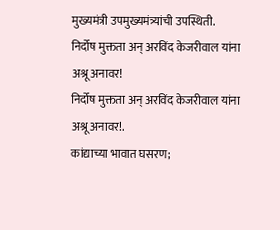मुख्यमंत्री उपमुख्यमंत्र्यांची उपस्थिती.
निर्दोष मुक्तता अन् अरविंद केजरीवाल यांना अश्रू अनावर!
निर्दोष मुक्तता अन् अरविंद केजरीवाल यांना अश्रू अनावर!.
कांद्याच्या भावात घसरण;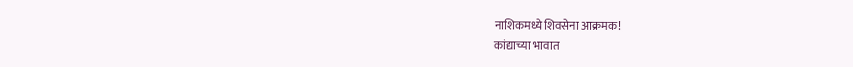नाशिकमध्ये शिवसेना आक्रमक!
कांद्याच्या भावात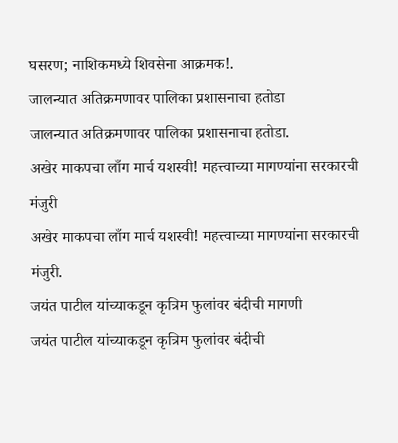घसरण; नाशिकमध्ये शिवसेना आक्रमक!.
जालन्यात अतिक्रमणावर पालिका प्रशासनाचा हतोडा
जालन्यात अतिक्रमणावर पालिका प्रशासनाचा हतोडा.
अखेर माकपचा लाँग मार्च यशस्वी! महत्त्वाच्या मागण्यांना सरकारची मंजुरी
अखेर माकपचा लाँग मार्च यशस्वी! महत्त्वाच्या मागण्यांना सरकारची मंजुरी.
जयंत पाटील यांच्याकडून कृत्रिम फुलांवर बंदीची मागणी
जयंत पाटील यांच्याकडून कृत्रिम फुलांवर बंदीची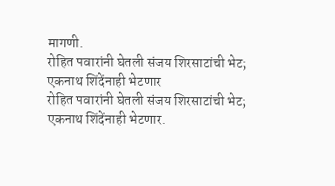मागणी.
रोहित पवारांनी घेतली संजय शिरसाटांची भेट; एकनाथ शिंदेंनाही भेटणार
रोहित पवारांनी घेतली संजय शिरसाटांची भेट; एकनाथ शिंदेंनाही भेटणार.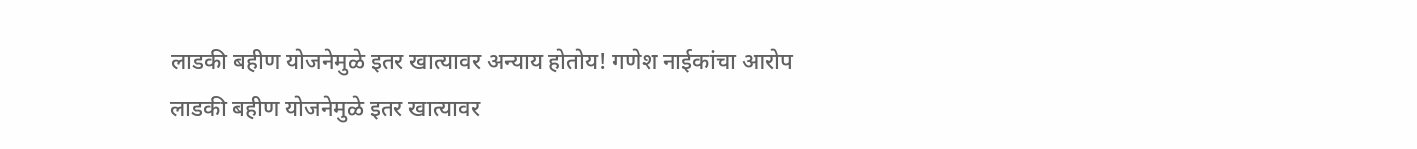लाडकी बहीण योजनेमुळे इतर खात्यावर अन्याय होतोय! गणेश नाईकांचा आरोप
लाडकी बहीण योजनेमुळे इतर खात्यावर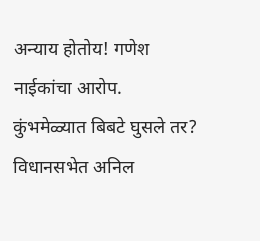अन्याय होतोय! गणेश नाईकांचा आरोप.
कुंभमेळ्यात बिबटे घुसले तर? विधानसभेत अनिल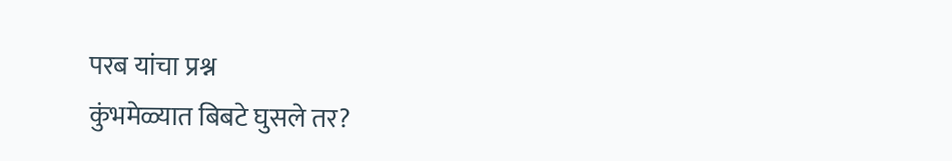परब यांचा प्रश्न
कुंभमेळ्यात बिबटे घुसले तर?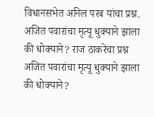विधानसभेत अनिल परब यांचा प्रश्न.
अजित पवारांचा मृत्यू धुक्याने झाला की धोक्याने? राज ठाकरेंचा प्रश्न
अजित पवारांचा मृत्यू धुक्याने झाला की धोक्याने?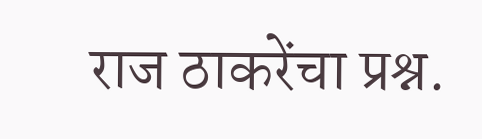राज ठाकरेंचा प्रश्न.